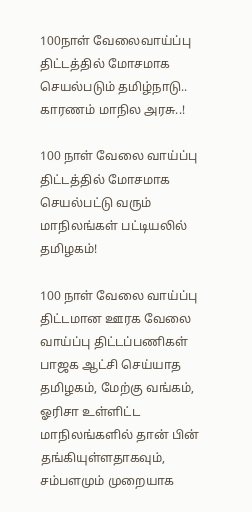100நாள் வேலைவாய்ப்பு திட்டத்தில் மோசமாக செயல்படும் தமிழ்நாடு.. காரணம் மாநில அரசு..!

100 நாள் வேலை வாய்ப்பு திட்டத்தில் மோசமாக செயல்பட்டு வரும் மாநிலங்கள் பட்டியலில் தமிழகம்!

100 நாள் வேலை வாய்ப்பு திட்டமான ஊரக வேலை வாய்ப்பு திட்டப்பணிகள் பாஜக ஆட்சி செய்யாத தமிழகம், மேற்கு வங்கம், ஓரிசா உள்ளிட்ட மாநிலங்களில் தான் பின் தங்கியுள்ளதாகவும், சம்பளமும் முறையாக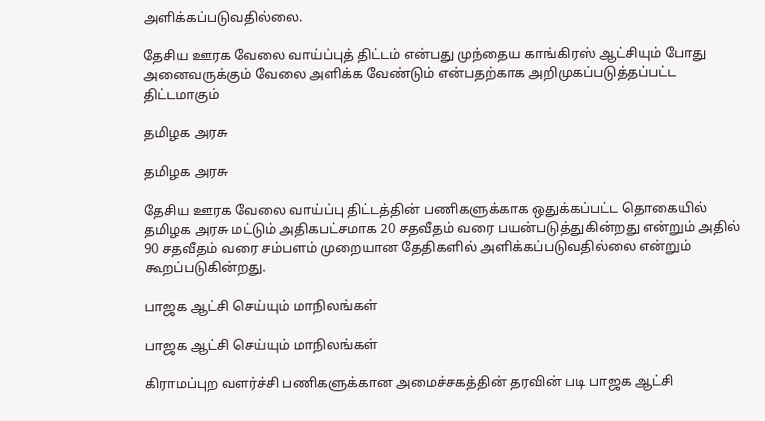அளிக்கப்படுவதில்லை.

தேசிய ஊரக வேலை வாய்ப்புத் திட்டம் என்பது முந்தைய காங்கிரஸ் ஆட்சியும் போது அனைவருக்கும் வேலை அளிக்க வேண்டும் என்பதற்காக அறிமுகப்படுத்தப்பட்ட திட்டமாகும்

தமிழக அரசு

தமிழக அரசு

தேசிய ஊரக வேலை வாய்ப்பு திட்டத்தின் பணிகளுக்காக ஒதுக்கப்பட்ட தொகையில் தமிழக அரசு மட்டும் அதிகபட்சமாக 20 சதவீதம் வரை பயன்படுத்துகின்றது என்றும் அதில் 90 சதவீதம் வரை சம்பளம் முறையான தேதிகளில் அளிக்கப்படுவதில்லை என்றும் கூறப்படுகின்றது.

பாஜக ஆட்சி செய்யும் மாநிலங்கள்

பாஜக ஆட்சி செய்யும் மாநிலங்கள்

கிராமப்புற வளர்ச்சி பணிகளுக்கான அமைச்சகத்தின் தரவின் படி பாஜக ஆட்சி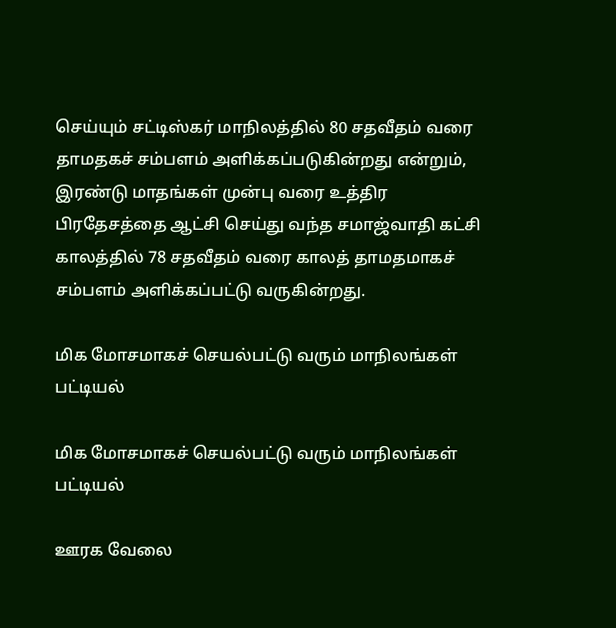செய்யும் சட்டிஸ்கர் மாநிலத்தில் 80 சதவீதம் வரை தாமதகச் சம்பளம் அளிக்கப்படுகின்றது என்றும், இரண்டு மாதங்கள் முன்பு வரை உத்திர பிரதேசத்தை ஆட்சி செய்து வந்த சமாஜ்வாதி கட்சி காலத்தில் 78 சதவீதம் வரை காலத் தாமதமாகச் சம்பளம் அளிக்கப்பட்டு வருகின்றது.

மிக மோசமாகச் செயல்பட்டு வரும் மாநிலங்கள் பட்டியல்

மிக மோசமாகச் செயல்பட்டு வரும் மாநிலங்கள் பட்டியல்

ஊரக வேலை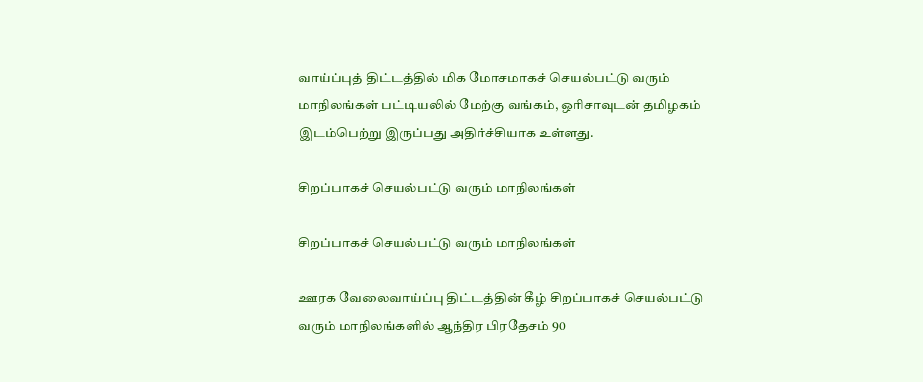வாய்ப்புத் திட்டத்தில் மிக மோசமாகச் செயல்பட்டு வரும் மாநிலங்கள் பட்டியலில் மேற்கு வங்கம், ஒரிசாவுடன் தமிழகம் இடம்பெற்று இருப்பது அதிர்ச்சியாக உள்ளது.

சிறப்பாகச் செயல்பட்டு வரும் மாநிலங்கள்

சிறப்பாகச் செயல்பட்டு வரும் மாநிலங்கள்

ஊரக வேலைவாய்ப்பு திட்டத்தின் கீழ் சிறப்பாகச் செயல்பட்டு வரும் மாநிலங்களில் ஆந்திர பிரதேசம் 90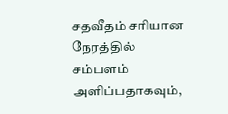சதவீதம் சரியான நேரத்தில் சம்பளம் அளிப்பதாகவும்,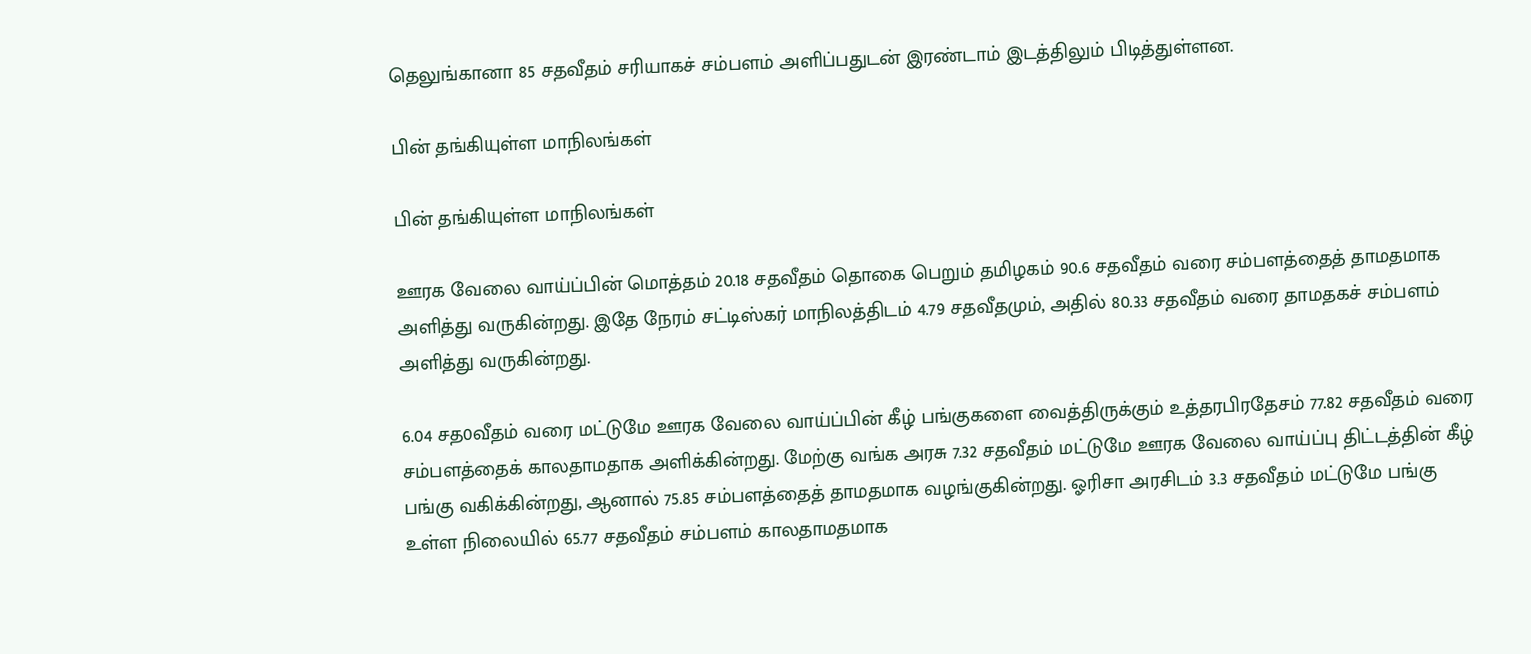தெலுங்கானா 85 சதவீதம் சரியாகச் சம்பளம் அளிப்பதுடன் இரண்டாம் இடத்திலும் பிடித்துள்ளன.

பின் தங்கியுள்ள மாநிலங்கள்

பின் தங்கியுள்ள மாநிலங்கள்

ஊரக வேலை வாய்ப்பின் மொத்தம் 20.18 சதவீதம் தொகை பெறும் தமிழகம் 90.6 சதவீதம் வரை சம்பளத்தைத் தாமதமாக அளித்து வருகின்றது. இதே நேரம் சட்டிஸ்கர் மாநிலத்திடம் 4.79 சதவீதமும், அதில் 80.33 சதவீதம் வரை தாமதகச் சம்பளம் அளித்து வருகின்றது.

6.04 சத0வீதம் வரை மட்டுமே ஊரக வேலை வாய்ப்பின் கீழ் பங்குகளை வைத்திருக்கும் உத்தரபிரதேசம் 77.82 சதவீதம் வரை சம்பளத்தைக் காலதாமதாக அளிக்கின்றது. மேற்கு வங்க அரசு 7.32 சதவீதம் மட்டுமே ஊரக வேலை வாய்ப்பு திட்டத்தின் கீழ் பங்கு வகிக்கின்றது, ஆனால் 75.85 சம்பளத்தைத் தாமதமாக வழங்குகின்றது. ஓரிசா அரசிடம் 3.3 சதவீதம் மட்டுமே பங்கு உள்ள நிலையில் 65.77 சதவீதம் சம்பளம் காலதாமதமாக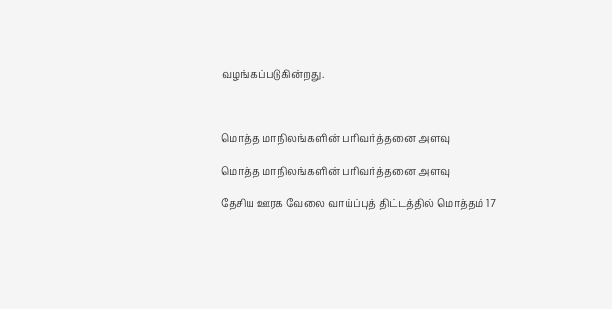வழங்கப்படுகின்றது.



மொத்த மாநிலங்களின் பரிவர்த்தனை அளவு

மொத்த மாநிலங்களின் பரிவர்த்தனை அளவு

தேசிய ஊரக வேலை வாய்ப்புத் திட்டத்தில் மொத்தம் 17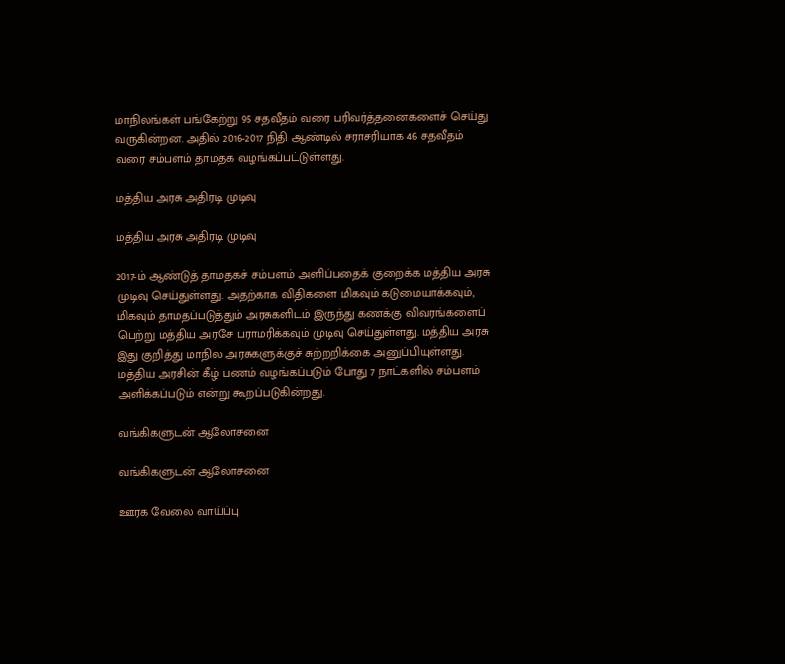மாநிலங்கள் பங்கேற்று 95 சதவீதம் வரை பரிவர்த்தனைகளைச் செய்து வருகின்றன. அதில் 2016-2017 நிதி ஆண்டில் சராசரியாக 46 சதவீதம் வரை சம்பளம் தாமதக வழங்கப்பட்டுள்ளது.

மத்திய அரசு அதிரடி முடிவு

மத்திய அரசு அதிரடி முடிவு

2017-ம் ஆண்டுத் தாமதகச் சம்பளம் அளிப்பதைக் குறைக்க மத்திய அரசு முடிவு செய்துள்ளது. அதற்காக விதிகளை மிகவும் கடுமையாக்கவும், மிகவும் தாமதப்படுத்தும் அரசுகளிடம் இருந்து கணக்கு விவரங்களைப் பெற்று மத்திய அரசே பராமரிக்கவும் முடிவு செய்துள்ளது. மத்திய அரசு இது குறித்து மாநில அரசுகளுக்குச் சுற்றறிக்கை அனுப்பியுள்ளது. மத்திய அரசின் கீழ் பணம் வழங்கப்படும் போது 7 நாட்களில் சம்பளம் அளிக்கப்படும் என்று கூறப்படுகின்றது.

வங்கிகளுடன் ஆலோசனை

வங்கிகளுடன் ஆலோசனை

ஊரக வேலை வாய்ப்பு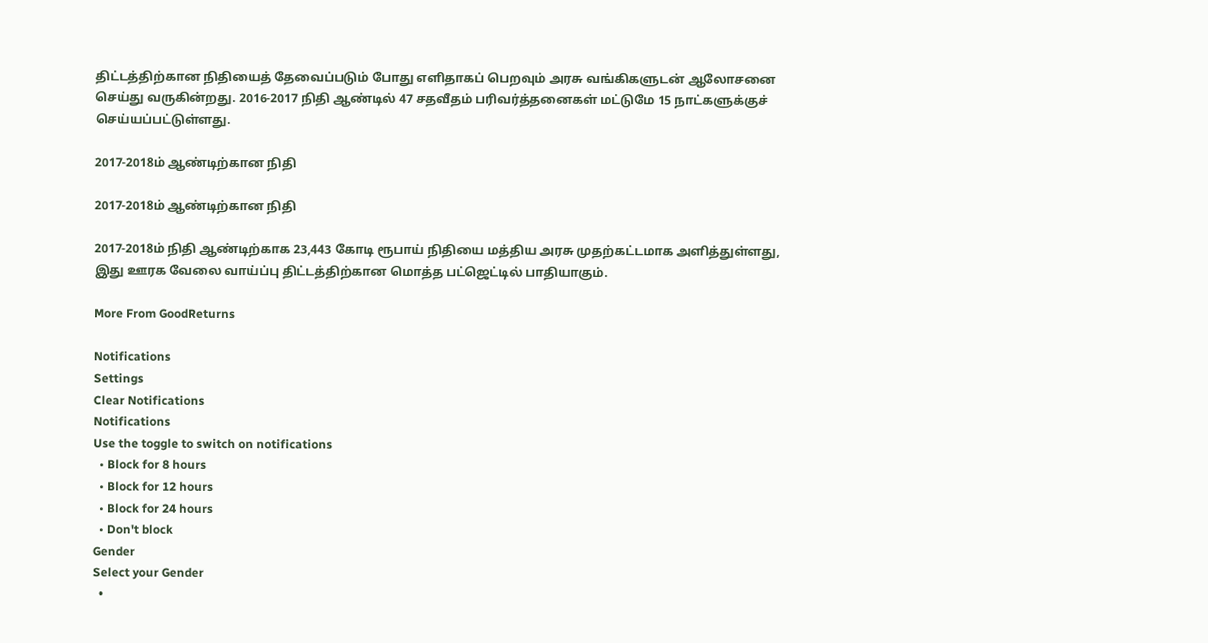திட்டத்திற்கான நிதியைத் தேவைப்படும் போது எளிதாகப் பெறவும் அரசு வங்கிகளுடன் ஆலோசனை செய்து வருகின்றது. 2016-2017 நிதி ஆண்டில் 47 சதவீதம் பரிவர்த்தனைகள் மட்டுமே 15 நாட்களுக்குச் செய்யப்பட்டுள்ளது.

2017-2018ம் ஆண்டிற்கான நிதி

2017-2018ம் ஆண்டிற்கான நிதி

2017-2018ம் நிதி ஆண்டிற்காக 23,443 கோடி ரூபாய் நிதியை மத்திய அரசு முதற்கட்டமாக அளித்துள்ளது, இது ஊரக வேலை வாய்ப்பு திட்டத்திற்கான மொத்த பட்ஜெட்டில் பாதியாகும்.

More From GoodReturns

Notifications
Settings
Clear Notifications
Notifications
Use the toggle to switch on notifications
  • Block for 8 hours
  • Block for 12 hours
  • Block for 24 hours
  • Don't block
Gender
Select your Gender
  •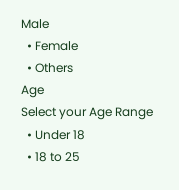Male
  • Female
  • Others
Age
Select your Age Range
  • Under 18
  • 18 to 25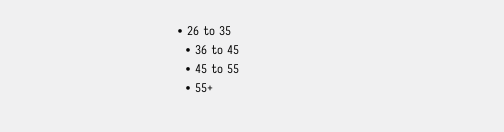• 26 to 35
  • 36 to 45
  • 45 to 55
  • 55+